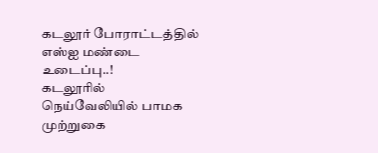கடலூர் போராட்டத்தில் எஸ்ஐ மண்டை உடைப்பு..!
கடலூரில் நெய்வேலியில் பாமக முற்றுகை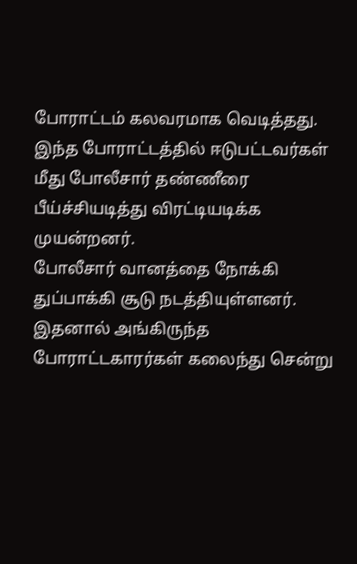போராட்டம் கலவரமாக வெடித்தது. இந்த போராட்டத்தில் ஈடுபட்டவர்கள் மீது போலீசார் தண்ணீரை பீய்ச்சியடித்து விரட்டியடிக்க முயன்றனர்.
போலீசார் வானத்தை நோக்கி துப்பாக்கி சூடு நடத்தியுள்ளனர். இதனால் அங்கிருந்த போராட்டகாரர்கள் கலைந்து சென்று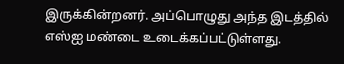இருக்கின்றனர். அப்பொழுது அந்த இடத்தில் எஸ்ஐ மண்டை உடைக்கப்பட்டுள்ளது.